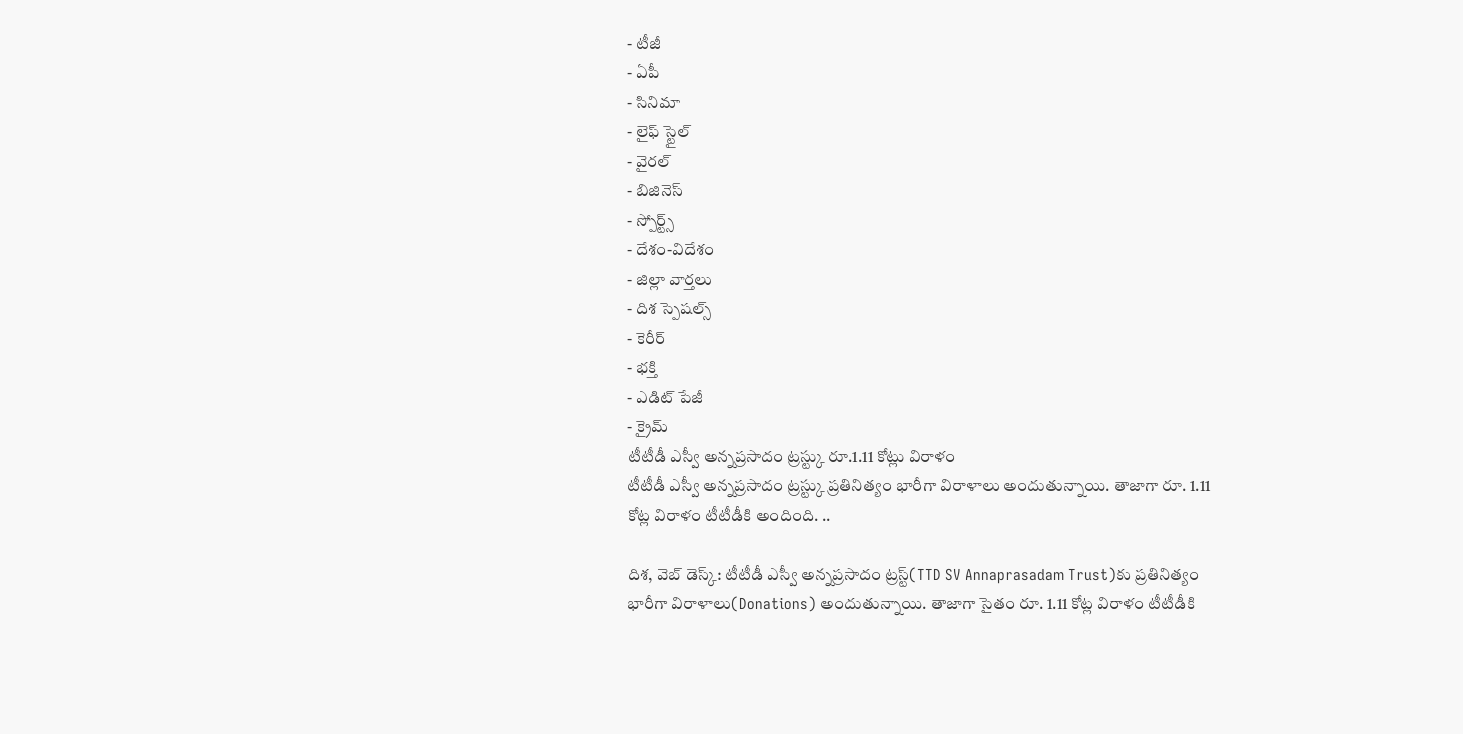- టీజీ
- ఏపీ
- సినిమా
- లైఫ్ స్టైల్
- వైరల్
- బిజినెస్
- స్పోర్ట్స్
- దేశం-విదేశం
- జిల్లా వార్తలు
- దిశ స్పెషల్స్
- కెరీర్
- భక్తి
- ఎడిట్ పేజీ
- క్రైమ్
టీటీడీ ఎస్వీ అన్నప్రసాదం ట్రస్ట్కు రూ.1.11 కోట్లు విరాళం
టీటీడీ ఎస్వీ అన్నప్రసాదం ట్రస్ట్కు ప్రతినిత్యం భారీగా విరాళాలు అందుతున్నాయి. తాజాగా రూ. 1.11 కోట్ల విరాళం టీటీడీకి అందింది. ..

దిశ, వెబ్ డెస్క్: టీటీడీ ఎస్వీ అన్నప్రసాదం ట్రస్ట్(TTD SV Annaprasadam Trust)కు ప్రతినిత్యం భారీగా విరాళాలు(Donations) అందుతున్నాయి. తాజాగా సైతం రూ. 1.11 కోట్ల విరాళం టీటీడీకి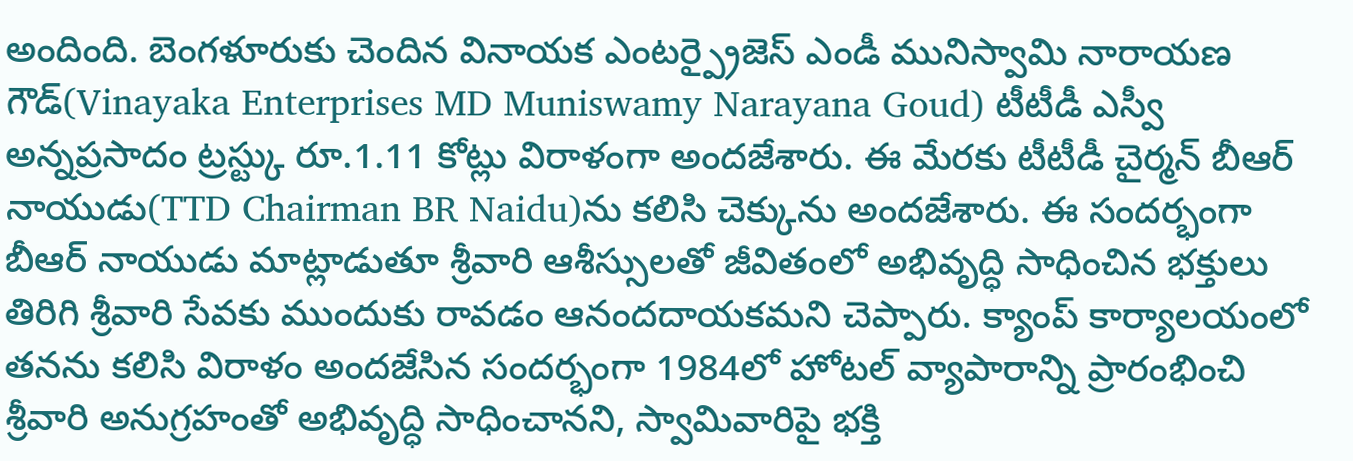అందింది. బెంగళూరుకు చెందిన వినాయక ఎంటర్ప్రైజెస్ ఎండీ మునిస్వామి నారాయణ గౌడ్(Vinayaka Enterprises MD Muniswamy Narayana Goud) టీటీడీ ఎస్వీ అన్నప్రసాదం ట్రస్ట్కు రూ.1.11 కోట్లు విరాళంగా అందజేశారు. ఈ మేరకు టీటీడీ చైర్మన్ బీఆర్ నాయుడు(TTD Chairman BR Naidu)ను కలిసి చెక్కును అందజేశారు. ఈ సందర్భంగా బీఆర్ నాయుడు మాట్లాడుతూ శ్రీవారి ఆశీస్సులతో జీవితంలో అభివృద్ధి సాధించిన భక్తులు తిరిగి శ్రీవారి సేవకు ముందుకు రావడం ఆనందదాయకమని చెప్పారు. క్యాంప్ కార్యాలయంలో తనను కలిసి విరాళం అందజేసిన సందర్భంగా 1984లో హోటల్ వ్యాపారాన్ని ప్రారంభించి శ్రీవారి అనుగ్రహంతో అభివృద్ధి సాధించానని, స్వామివారిపై భక్తి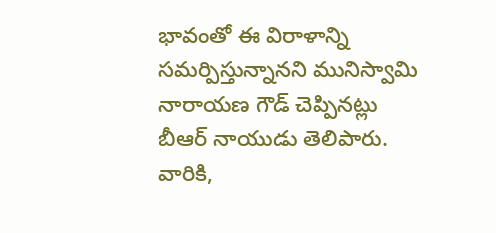భావంతో ఈ విరాళాన్ని సమర్పిస్తున్నానని మునిస్వామి నారాయణ గౌడ్ చెప్పినట్లు బీఆర్ నాయుడు తెలిపారు. వారికి,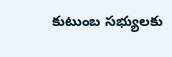కుటుంబ సభ్యులకు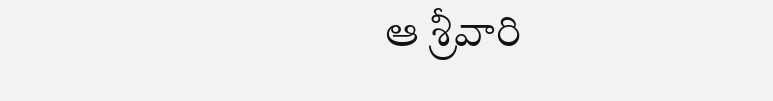ఆ శ్రీవారి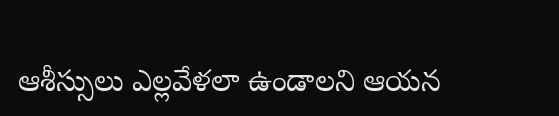ఆశీస్సులు ఎల్లవేళలా ఉండాలని ఆయన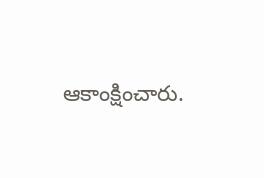ఆకాంక్షించారు.